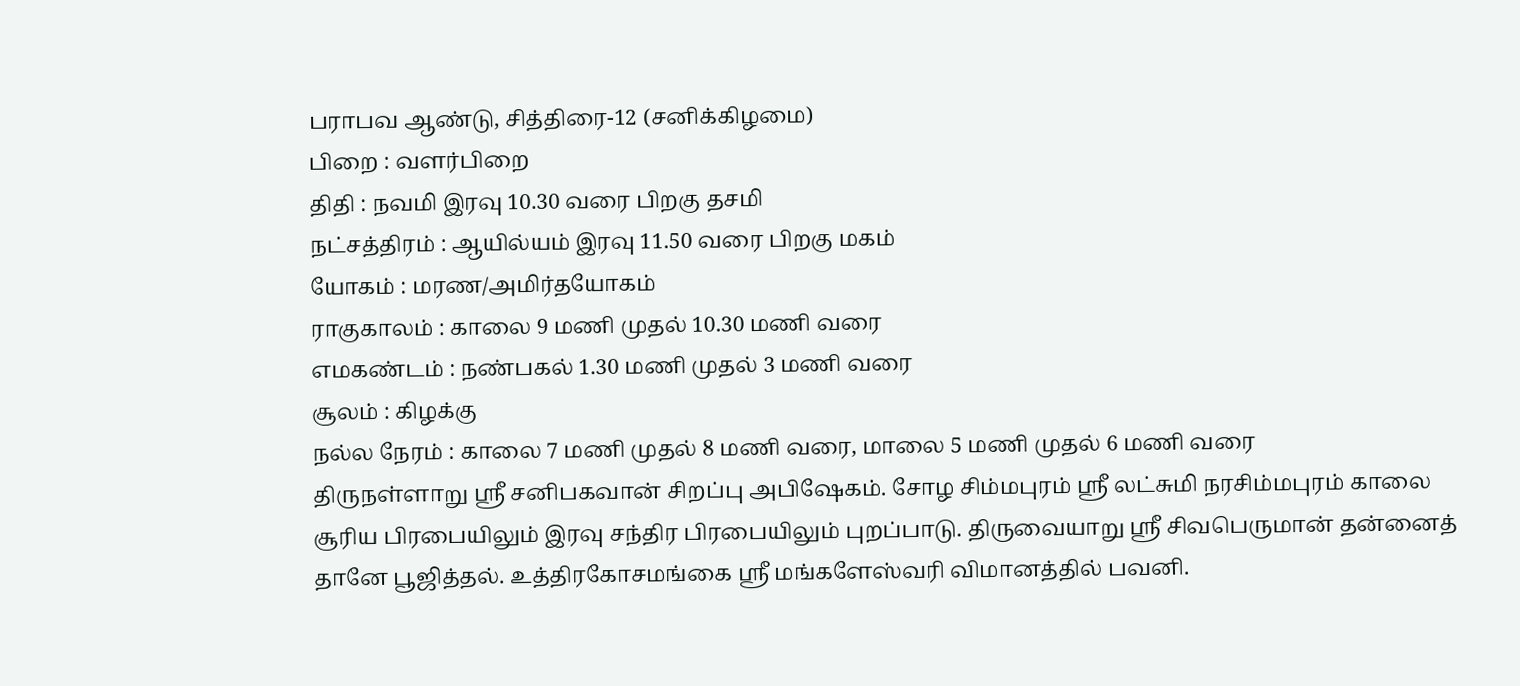பராபவ ஆண்டு, சித்திரை-12 (சனிக்கிழமை)
பிறை : வளர்பிறை
திதி : நவமி இரவு 10.30 வரை பிறகு தசமி
நட்சத்திரம் : ஆயில்யம் இரவு 11.50 வரை பிறகு மகம்
யோகம் : மரண/அமிர்தயோகம்
ராகுகாலம் : காலை 9 மணி முதல் 10.30 மணி வரை
எமகண்டம் : நண்பகல் 1.30 மணி முதல் 3 மணி வரை
சூலம் : கிழக்கு
நல்ல நேரம் : காலை 7 மணி முதல் 8 மணி வரை, மாலை 5 மணி முதல் 6 மணி வரை
திருநள்ளாறு ஸ்ரீ சனிபகவான் சிறப்பு அபிஷேகம். சோழ சிம்மபுரம் ஸ்ரீ லட்சுமி நரசிம்மபுரம் காலை சூரிய பிரபையிலும் இரவு சந்திர பிரபையிலும் புறப்பாடு. திருவையாறு ஸ்ரீ சிவபெருமான் தன்னைத் தானே பூஜித்தல். உத்திரகோசமங்கை ஸ்ரீ மங்களேஸ்வரி விமானத்தில் பவனி.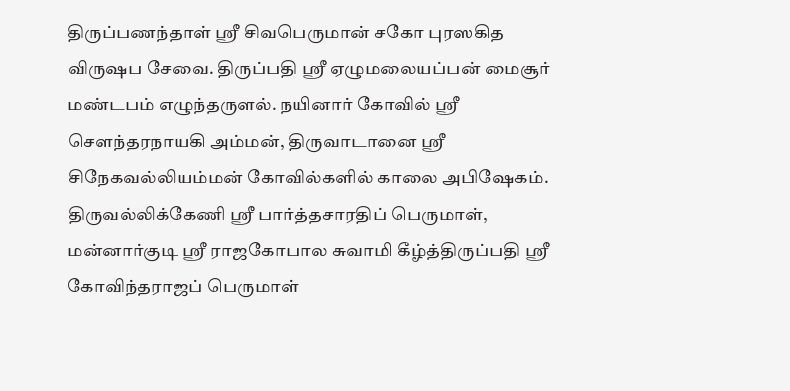திருப்பணந்தாள் ஸ்ரீ சிவபெருமான் சகோ புரஸகித விருஷப சேவை. திருப்பதி ஸ்ரீ ஏழுமலையப்பன் மைசூர் மண்டபம் எழுந்தருளல். நயினார் கோவில் ஸ்ரீ சௌந்தரநாயகி அம்மன், திருவாடானை ஸ்ரீ சிநேகவல்லியம்மன் கோவில்களில் காலை அபிஷேகம்.
திருவல்லிக்கேணி ஸ்ரீ பார்த்தசாரதிப் பெருமாள், மன்னார்குடி ஸ்ரீ ராஜகோபால சுவாமி கீழ்த்திருப்பதி ஸ்ரீ கோவிந்தராஜப் பெருமாள்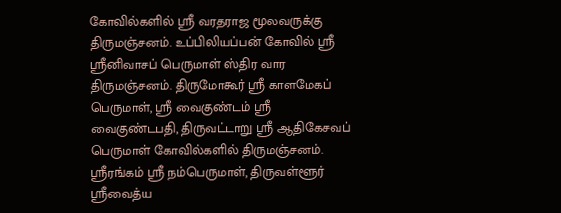கோவில்களில் ஸ்ரீ வரதராஜ மூலவருக்கு திருமஞ்சனம். உப்பிலியப்பன் கோவில் ஸ்ரீ ஸ்ரீனிவாசப் பெருமாள் ஸ்திர வார திருமஞ்சனம். திருமோகூர் ஸ்ரீ காளமேகப் பெருமாள், ஸ்ரீ வைகுண்டம் ஸ்ரீ வைகுண்டபதி, திருவட்டாறு ஸ்ரீ ஆதிகேசவப் பெருமாள் கோவில்களில் திருமஞ்சனம். ஸ்ரீரங்கம் ஸ்ரீ நம்பெருமாள், திருவள்ளூர் ஸ்ரீவைத்ய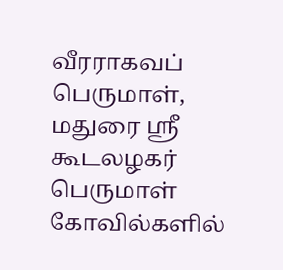வீரராகவப் பெருமாள், மதுரை ஸ்ரீ கூடலழகர் பெருமாள் கோவில்களில்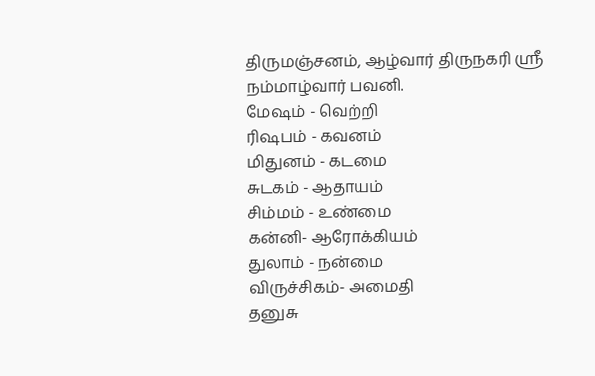திருமஞ்சனம், ஆழ்வார் திருநகரி ஸ்ரீ நம்மாழ்வார் பவனி.
மேஷம் - வெற்றி
ரிஷபம் - கவனம்
மிதுனம் - கடமை
சுடகம் - ஆதாயம்
சிம்மம் - உண்மை
கன்னி- ஆரோக்கியம்
துலாம் - நன்மை
விருச்சிகம்- அமைதி
தனுசு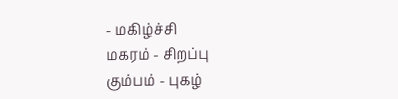- மகிழ்ச்சி
மகரம் - சிறப்பு
கும்பம் - புகழ்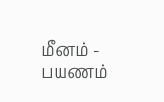மீனம் - பயணம்